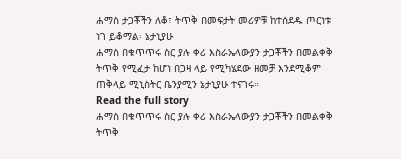ሐማስ ታጋቾችን ለቆ፣ ትጥቅ በመፍታት መሪዎቹ ከተሰደዱ ጦርነቱ ነገ ይቆማል፡ ኔታኒያሁ
ሐማስ በቁጥጥሩ ስር ያሉ ቀሪ እስራኤላውያን ታጋቾችን በመልቀቅ ትጥቅ የሚፈታ ከሆነ በጋዛ ላይ የሚካሄደው ዘመቻ እንደሚቆም ጠቅላይ ሚኒስትር ቤንያሚን ኔታኒያሁ ተናገሩ።
Read the full story
ሐማስ በቁጥጥሩ ስር ያሉ ቀሪ እስራኤላውያን ታጋቾችን በመልቀቅ ትጥቅ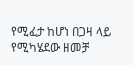የሚፈታ ከሆነ በጋዛ ላይ የሚካሄደው ዘመቻ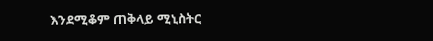እንደሚቆም ጠቅላይ ሚኒስትር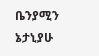ቤንያሚን ኔታኒያሁ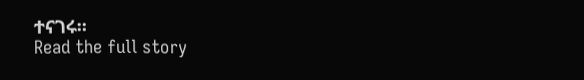ተናገሩ።
Read the full story